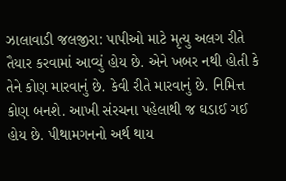ઝાલાવાડી જલજીરા: પાપીઓ માટે મૃત્યુ અલગ રીતે તૈયાર કરવામાં આવ્યું હોય છે. એને ખબર નથી હોતી કે તેને કોણ મારવાનું છે. કેવી રીતે મારવાનું છે. નિમિત્ત કોણ બનશે. આખી સંરચના પહેલાથી જ ઘડાઈ ગઈ હોય છે. પીથામગનનો અર્થ થાય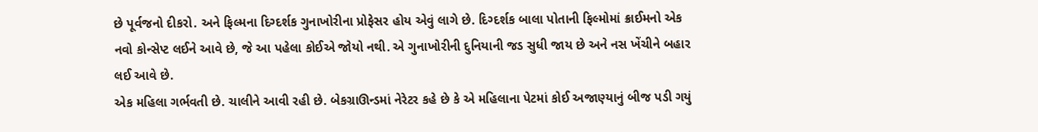છે પૂર્વજનો દીકરો. અને ફિલ્મના દિગ્દર્શક ગુનાખોરીના પ્રોફેસર હોય એવું લાગે છે. દિગ્દર્શક બાલા પોતાની ફિલ્મોમાં ક્રાઈમનો એક નવો કોન્સેપ્ટ લઈને આવે છે, જે આ પહેલા કોઈએ જોયો નથી. એ ગુનાખોરીની દુનિયાની જડ સુધી જાય છે અને નસ ખેંચીને બહાર લઈ આવે છે.
એક મહિલા ગર્ભવતી છે. ચાલીને આવી રહી છે. બેકગ્રાઊન્ડમાં નેરેટર કહે છે કે એ મહિલાના પેટમાં કોઈ અજાણ્યાનું બીજ પડી ગયું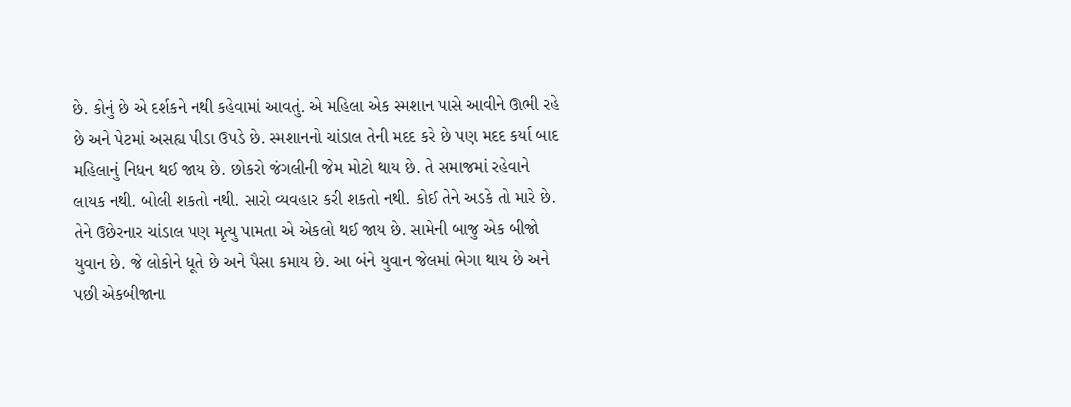છે. કોનું છે એ દર્શકને નથી કહેવામાં આવતું. એ મહિલા એક સ્મશાન પાસે આવીને ઊભી રહે છે અને પેટમાં અસહ્ય પીડા ઉપડે છે. સ્મશાનનો ચાંડાલ તેની મદદ કરે છે પણ મદદ કર્યા બાદ મહિલાનું નિધન થઈ જાય છે. છોકરો જંગલીની જેમ મોટો થાય છે. તે સમાજમાં રહેવાને લાયક નથી. બોલી શકતો નથી. સારો વ્યવહાર કરી શકતો નથી. કોઈ તેને અડકે તો મારે છે. તેને ઉછેરનાર ચાંડાલ પણ મૃત્યુ પામતા એ એકલો થઈ જાય છે. સામેની બાજુ એક બીજો યુવાન છે. જે લોકોને ધૂતે છે અને પૈસા કમાય છે. આ બંને યુવાન જેલમાં ભેગા થાય છે અને પછી એકબીજાના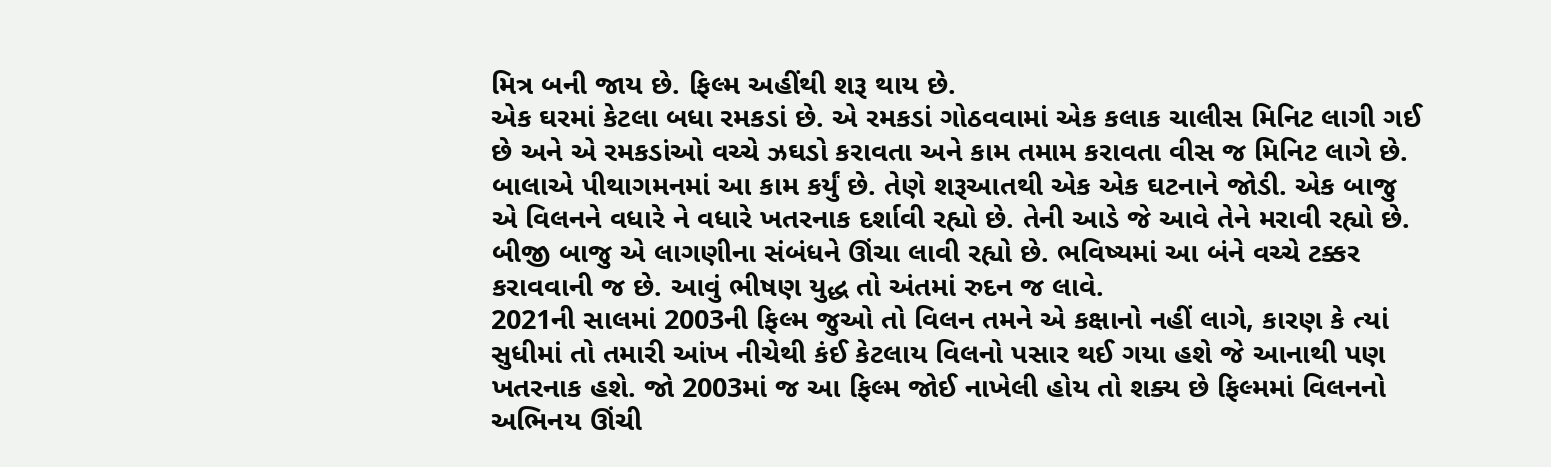મિત્ર બની જાય છે. ફિલ્મ અહીંથી શરૂ થાય છે.
એક ઘરમાં કેટલા બધા રમકડાં છે. એ રમકડાં ગોઠવવામાં એક કલાક ચાલીસ મિનિટ લાગી ગઈ છે અને એ રમકડાંઓ વચ્ચે ઝઘડો કરાવતા અને કામ તમામ કરાવતા વીસ જ મિનિટ લાગે છે. બાલાએ પીથાગમનમાં આ કામ કર્યું છે. તેણે શરૂઆતથી એક એક ઘટનાને જોડી. એક બાજુ એ વિલનને વધારે ને વધારે ખતરનાક દર્શાવી રહ્યો છે. તેની આડે જે આવે તેને મરાવી રહ્યો છે. બીજી બાજુ એ લાગણીના સંબંધને ઊંચા લાવી રહ્યો છે. ભવિષ્યમાં આ બંને વચ્ચે ટક્કર કરાવવાની જ છે. આવું ભીષણ યુદ્ધ તો અંતમાં રુદન જ લાવે.
2021ની સાલમાં 2003ની ફિલ્મ જુઓ તો વિલન તમને એ કક્ષાનો નહીં લાગે, કારણ કે ત્યાં સુધીમાં તો તમારી આંખ નીચેથી કંઈ કેટલાય વિલનો પસાર થઈ ગયા હશે જે આનાથી પણ ખતરનાક હશે. જો 2003માં જ આ ફિલ્મ જોઈ નાખેલી હોય તો શક્ય છે ફિલ્મમાં વિલનનો અભિનય ઊંચી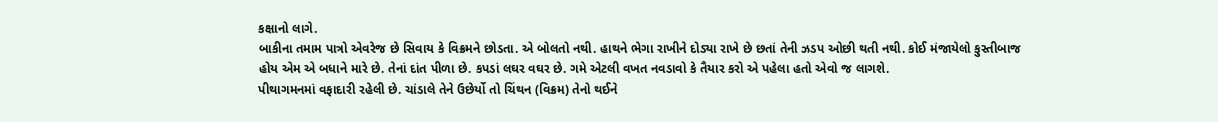કક્ષાનો લાગે.
બાકીના તમામ પાત્રો એવરેજ છે સિવાય કે વિક્રમને છોડતા. એ બોલતો નથી. હાથને ભેગા રાખીને દોડ્યા રાખે છે છતાં તેની ઝડપ ઓછી થતી નથી. કોઈ મંજાયેલો કુસ્તીબાજ હોય એમ એ બધાને મારે છે. તેનાં દાંત પીળા છે. કપડાં લઘર વઘર છે. ગમે એટલી વખત નવડાવો કે તૈયાર કરો એ પહેલા હતો એવો જ લાગશે.
પીથાગમનમાં વફાદારી રહેલી છે. ચાંડાલે તેને ઉછેર્યો તો ચિંથન (વિક્રમ) તેનો થઈને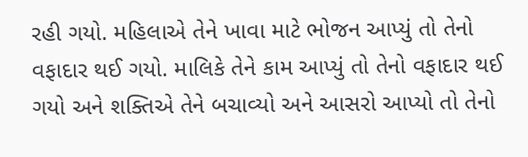રહી ગયો. મહિલાએ તેને ખાવા માટે ભોજન આપ્યું તો તેનો વફાદાર થઈ ગયો. માલિકે તેને કામ આપ્યું તો તેનો વફાદાર થઈ ગયો અને શક્તિએ તેને બચાવ્યો અને આસરો આપ્યો તો તેનો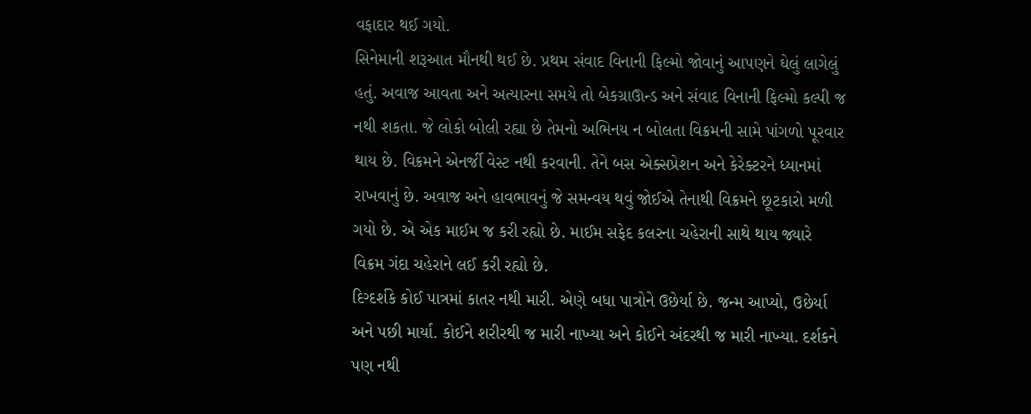વફાદાર થઈ ગયો.
સિનેમાની શરૂઆત મૌનથી થઈ છે. પ્રથમ સંવાદ વિનાની ફિલ્મો જોવાનું આપણને ઘેલું લાગેલું હતું. અવાજ આવતા અને અત્યારના સમયે તો બેકગ્રાઊન્ડ અને સંવાદ વિનાની ફિલ્મો કલ્પી જ નથી શકતા. જે લોકો બોલી રહ્યા છે તેમનો અભિનય ન બોલતા વિક્રમની સામે પાંગળો પૂરવાર થાય છે. વિક્રમને એનર્જી વેસ્ટ નથી કરવાની. તેને બસ એક્સપ્રેશન અને કેરેક્ટરને ધ્યાનમાં રાખવાનું છે. અવાજ અને હાવભાવનું જે સમન્વય થવું જોઈએ તેનાથી વિક્રમને છૂટકારો મળી ગયો છે. એ એક માઈમ જ કરી રહ્યો છે. માઈમ સફેદ કલરના ચહેરાની સાથે થાય જ્યારે વિક્રમ ગંદા ચહેરાને લઈ કરી રહ્યો છે.
દિગ્દર્શકે કોઈ પાત્રમાં કાતર નથી મારી. એણે બધા પાત્રોને ઉછેર્યા છે. જન્મ આપ્યો, ઉછેર્યા અને પછી માર્યા. કોઈને શરીરથી જ મારી નાખ્યા અને કોઈને અંદરથી જ મારી નાખ્યા. દર્શકને પણ નથી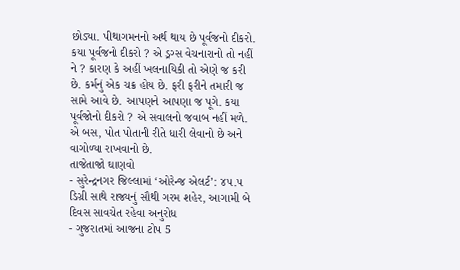છોડ્યા. પીથાગમનનો અર્થ થાય છે પૂર્વજનો દીકરો. કયા પૂર્વજનો દીકરો ? એ ડ્રગ્સ વેચનારાનો તો નહીં ને ? કારણ કે અહીં ખલનાયિકી તો એણે જ કરી છે. કર્મનું એક ચક્ર હોય છે. ફરી ફરીને તમારી જ સામે આવે છે. આપણને આપણા જ પૂગે. કયા પૂર્વજોનો દીકરો ? એ સવાલનો જવાબ નહીં મળે. એ બસ, પોત પોતાની રીતે ધારી લેવાનો છે અને વાગોળ્યા રાખવાનો છે.
તાજેતાજો ઘાણવો
- સુરેન્દ્રનગર જિલ્લામાં ‘ઓરેન્જ એલર્ટ’: ૪૫.૫ ડિગ્રી સાથે રાજ્યનું સૌથી ગરમ શહેર, આગામી બે દિવસ સાવચેત રહેવા અનુરોધ
- ગુજરાતમાં આજના ટોપ 5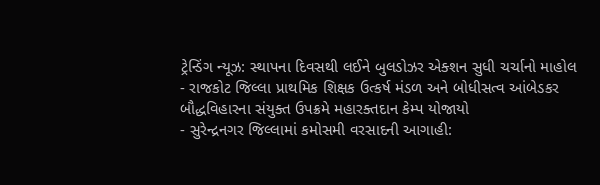ટ્રેન્ડિંગ ન્યૂઝ: સ્થાપના દિવસથી લઈને બુલડોઝર એક્શન સુધી ચર્ચાનો માહોલ
- રાજકોટ જિલ્લા પ્રાથમિક શિક્ષક ઉત્કર્ષ મંડળ અને બોધીસત્વ આંબેડકર બૌદ્ધવિહારના સંયુક્ત ઉપક્રમે મહારક્તદાન કેમ્પ યોજાયો
- સુરેન્દ્રનગર જિલ્લામાં કમોસમી વરસાદની આગાહી: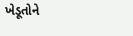ખેડૂતોને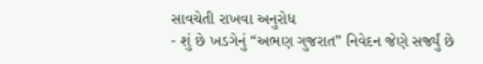સાવચેતી રાખવા અનુરોધ
- શું છે ખડગેનું “અભણ ગુજરાત” નિવેદન જેણે સર્જ્યું છે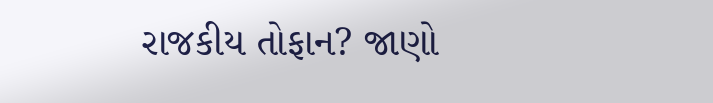રાજકીય તોફાન? જાણો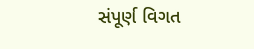સંપૂર્ણ વિગત